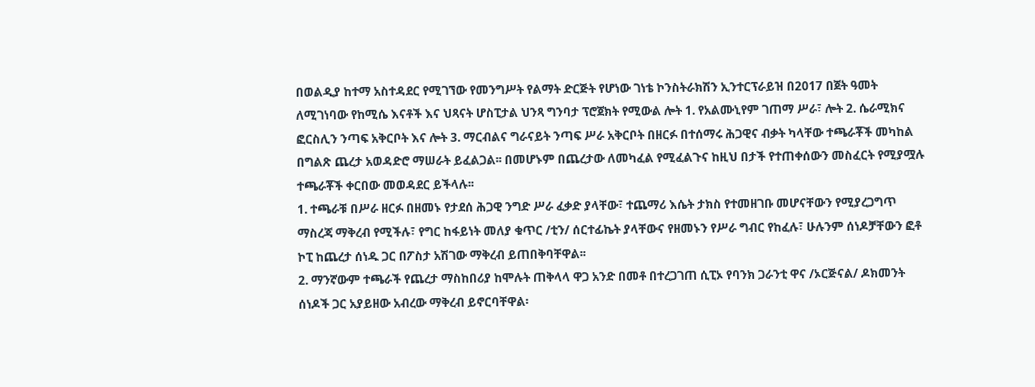በወልዲያ ከተማ አስተዳደር የሚገኘው የመንግሥት የልማት ድርጅት የሆነው ገነቴ ኮንስትራክሽን ኢንተርፕራይዝ በ2017 በጀት ዓመት ለሚገነባው የከሚሴ እናቶች እና ህጻናት ሆስፒታል ህንጻ ግንባታ ፕሮጀክት የሚውል ሎት 1. የአልሙኒየም ገጠማ ሥራ፣ ሎት 2. ሴራሚክና ፎርስሊን ንጣፍ አቅርቦት እና ሎት 3. ማርብልና ግራናይት ንጣፍ ሥራ አቅርቦት በዘርፉ በተሰማሩ ሕጋዊና ብቃት ካላቸው ተጫራቾች መካከል በግልጽ ጨረታ አወዳድሮ ማሠራት ይፈልጋል፡፡ በመሆኑም በጨረታው ለመካፈል የሚፈልጉና ከዚህ በታች የተጠቀሰውን መስፈርት የሚያሟሉ ተጫራቾች ቀርበው መወዳደር ይችላሉ፡፡
1. ተጫራቹ በሥራ ዘርፉ በዘመኑ የታደሰ ሕጋዊ ንግድ ሥራ ፈቃድ ያላቸው፣ ተጨማሪ እሴት ታክስ የተመዘገቡ መሆናቸውን የሚያረጋግጥ ማስረጃ ማቅረብ የሚችሉ፣ የግር ከፋይነት መለያ ቁጥር /ቲን/ ሰርተፊኬት ያላቸውና የዘመኑን የሥራ ግብር የከፈሉ፣ ሁሉንም ሰነዶቻቸውን ፎቶ ኮፒ ከጨረታ ሰነዱ ጋር በፖስታ አሽገው ማቅረብ ይጠበቅባቸዋል፡፡
2. ማንኛውም ተጫራች የጨረታ ማስከበሪያ ከሞሉት ጠቅላላ ዋጋ አንድ በመቶ በተረጋገጠ ሲፒኦ የባንክ ጋራንቲ ዋና /ኦርጅናል/ ዶክመንት ሰነዶች ጋር አያይዘው አብረው ማቅረብ ይኖርባቸዋል፡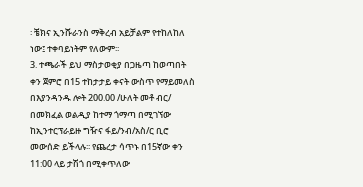፡ ቼክና ኢንሹራንስ ማቅረብ አይቻልም የተከለከለ ነው፤ ተቀባይነትም የለውም፡፡
3. ተጫራች ይህ ማስታወቂያ በጋዜጣ ከወጣበት ቀን ጀምሮ በ15 ተከታታይ ቀናት ውስጥ የማይመለስ በእያንዳንዱ ሎት 200.00 /ሁለት መቶ ብር/ በመክፈል ወልዲያ ከተማ ጎማጣ በሚገኘው ከኢንተርፕራይዙ ግዥና ፋይ/ንብ/አስ/ር ቢሮ መውሰድ ይችላሉ፡፡ የጨረታ ሳጥኑ በ15ኛው ቀን 11:00 ላይ ታሽጎ በሚቀጥለው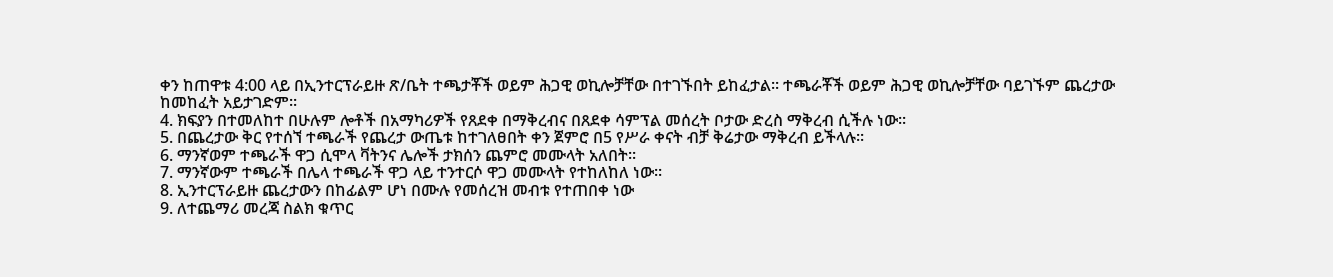ቀን ከጠዋቱ 4:00 ላይ በኢንተርፕራይዙ ጽ/ቤት ተጫታቾች ወይም ሕጋዊ ወኪሎቻቸው በተገኙበት ይከፈታል፡፡ ተጫራቾች ወይም ሕጋዊ ወኪሎቻቸው ባይገኙም ጨረታው ከመከፈት አይታገድም፡፡
4. ክፍያን በተመለከተ በሁሉም ሎቶች በአማካሪዎች የጸደቀ በማቅረብና በጸደቀ ሳምፕል መሰረት ቦታው ድረስ ማቅረብ ሲችሉ ነው፡፡
5. በጨረታው ቅር የተሰኘ ተጫራች የጨረታ ውጤቱ ከተገለፀበት ቀን ጀምሮ በ5 የሥራ ቀናት ብቻ ቅሬታው ማቅረብ ይችላሉ፡፡
6. ማንኛወም ተጫራች ዋጋ ሲሞላ ቫትንና ሌሎች ታክሰን ጨምሮ መሙላት አለበት፡፡
7. ማንኛውም ተጫራች በሌላ ተጫራች ዋጋ ላይ ተንተርሶ ዋጋ መሙላት የተከለከለ ነው፡፡
8. ኢንተርፕራይዙ ጨረታውን በከፊልም ሆነ በሙሉ የመሰረዝ መብቱ የተጠበቀ ነው
9. ለተጨማሪ መረጃ ስልክ ቁጥር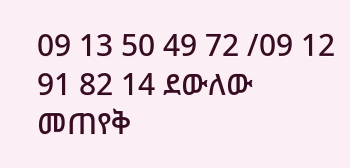09 13 50 49 72 /09 12 91 82 14 ደውለው መጠየቅ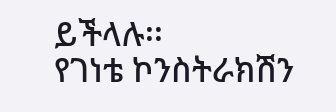ይችላሉ፡፡
የገነቴ ኮንስትራክሽን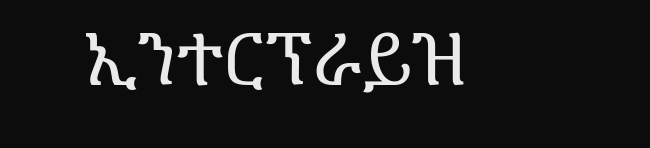ኢንተርፕራይዝ